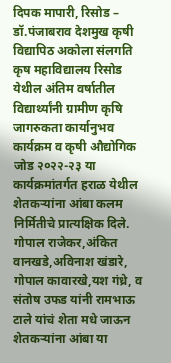दिपक मापारी, रिसोड – डॉ.पंजाबराव देशमुख कृषी विद्यापिठ अकोला संलगति कृष महाविद्यालय रिसोड येथील अंतिम वर्षातील विद्यार्थ्यांनी ग्रामीण कृषि जागरुकता कार्यानुभव कार्यक्रम व कृषी औद्योगिक जोड २०२२-२३ या कार्यक्रमांतर्गत हराळ येथील शेतकऱ्यांना आंबा कलम निर्मितीचे प्रात्यक्षिक दिले. गोपाल राजेकर,अंकित वानखडे,अविनाश खंडारे, गोपाल कावारखे,यश गंध्रे, व संतोष उफड यांनी रामभाऊ टाले यांचं शेता मधे जाऊन शेतकऱ्यांना आंबा या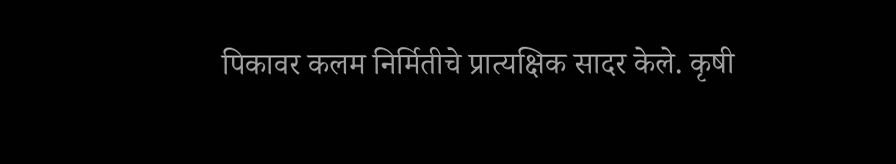पिकावर कलम निर्मितीचे प्रात्यक्षिक सादर केले. कृषी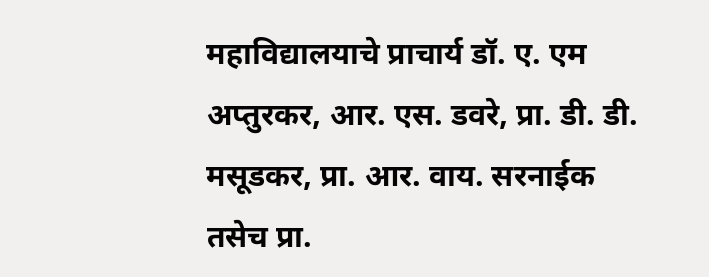महाविद्यालयाचे प्राचार्य डॉ. ए. एम अप्तुरकर, आर. एस. डवरे, प्रा. डी. डी. मसूडकर, प्रा. आर. वाय. सरनाईक तसेच प्रा.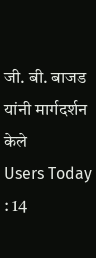जी. बी. बाजड यांनी मार्गदर्शन केले
Users Today : 14